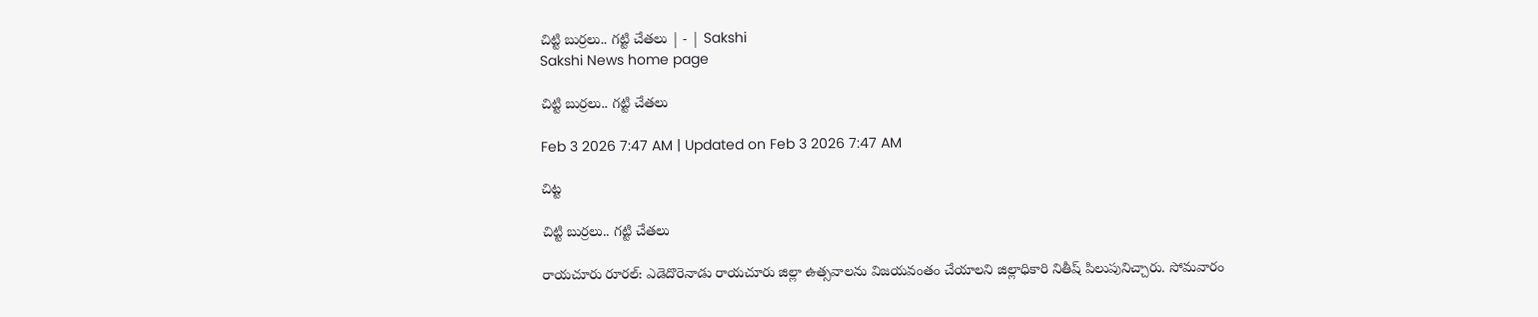చిట్టి బుర్రలు.. గట్టి చేతలు | - | Sakshi
Sakshi News home page

చిట్టి బుర్రలు.. గట్టి చేతలు

Feb 3 2026 7:47 AM | Updated on Feb 3 2026 7:47 AM

చిట్ట

చిట్టి బుర్రలు.. గట్టి చేతలు

రాయచూరు రూరల్‌: ఎడెదొరెనాడు రాయచూరు జిల్లా ఉత్సవాలను విజయవంతం చేయాలని జిల్లాధికారి నితీష్‌ పిలుపునిచ్చారు. సోమవారం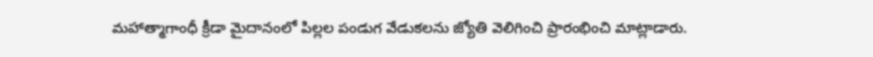మహాత్మాగాంధీ క్రీడా మైదానంలో పిల్లల పండుగ వేడుకలను జ్యోతి వెలిగించి ప్రారంభించి మాట్లాడారు.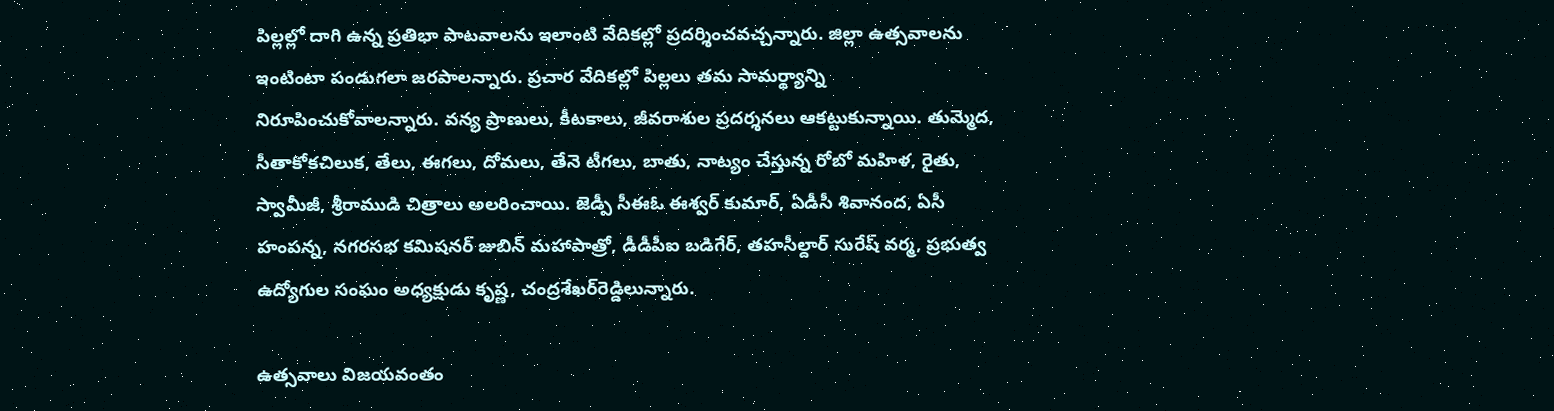పిల్లల్లో దాగి ఉన్న ప్రతిభా పాటవాలను ఇలాంటి వేదికల్లో ప్రదర్శించవచ్చన్నారు. జిల్లా ఉత్సవాలను ఇంటింటా పండుగలా జరపాలన్నారు. ప్రచార వేదికల్లో పిల్లలు తమ సామర్థ్యాన్ని నిరూపించుకోవాలన్నారు. వన్య ప్రాణులు, కీటకాలు, జీవరాశుల ప్రదర్శనలు ఆకట్టుకున్నాయి. తుమ్మెద, సీతాకోకచిలుక, తేలు, ఈగలు, దోమలు, తేనె టీగలు, బాతు, నాట్యం చేస్తున్న రోబో మహిళ, రైతు, స్వామీజీ, శ్రీరాముడి చిత్రాలు అలరించాయి. జెడ్పీ సీఈఓ ఈశ్వర్‌ కుమార్‌, ఏడీసీ శివానంద, ఏసీ హంపన్న, నగరసభ కమిషనర్‌ జుబిన్‌ మహాపాత్రో, డీడీపీఐ బడిగేర్‌, తహసీల్దార్‌ సురేష్‌ వర్మ, ప్రభుత్వ ఉద్యోగుల సంఘం అధ్యక్షుడు కృష్ణ, చంద్రశేఖర్‌రెడ్డిలున్నారు.

ఉత్సవాలు విజయవంతం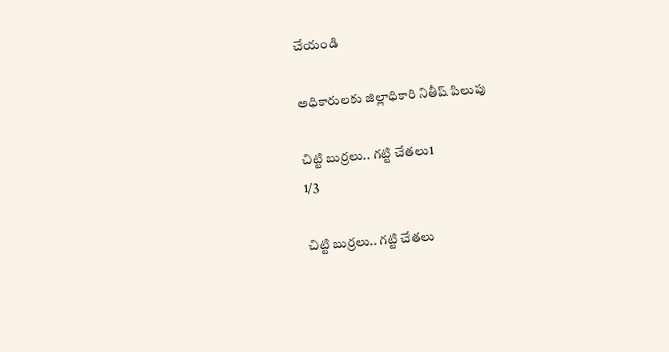చేయండి

అధికారులకు జిల్లాధికారి నితీష్‌ పిలుపు

చిట్టి బుర్రలు.. గట్టి చేతలు1
1/3

చిట్టి బుర్రలు.. గట్టి చేతలు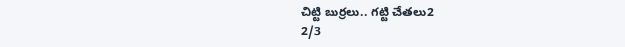చిట్టి బుర్రలు.. గట్టి చేతలు2
2/3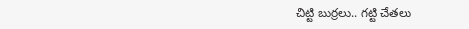చిట్టి బుర్రలు.. గట్టి చేతలు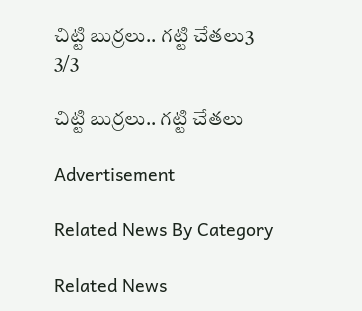చిట్టి బుర్రలు.. గట్టి చేతలు3
3/3

చిట్టి బుర్రలు.. గట్టి చేతలు

Advertisement

Related News By Category

Related News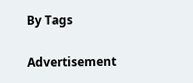By Tags

Advertisement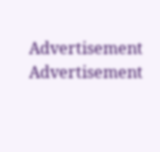Advertisement
Advertisement